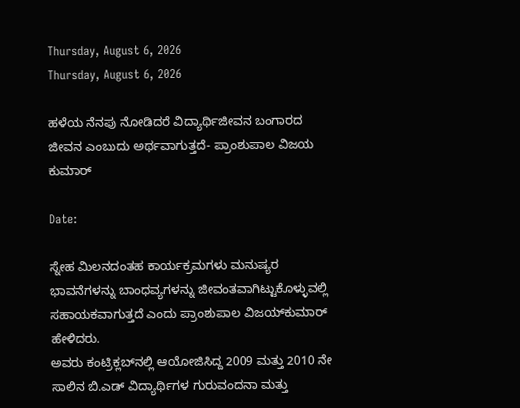Thursday, August 6, 2026
Thursday, August 6, 2026

ಹಳೆಯ ನೆನಪು ನೋಡಿದರೆ ವಿದ್ಯಾರ್ಥಿಜೀವನ ಬಂಗಾರದ ಜೀವನ ಎಂಬುದು ಅರ್ಥವಾಗುತ್ತದೆ- ಪ್ರಾಂಶುಪಾಲ ವಿಜಯ ಕುಮಾರ್

Date:

ಸ್ನೇಹ ಮಿಲನದಂತಹ ಕಾರ್ಯಕ್ರಮಗಳು ಮನುಷ್ಯರ ಭಾವನೆಗಳನ್ನು ಬಾಂಧವ್ಯಗಳನ್ನು ಜೀವಂತವಾಗಿಟ್ಟುಕೊಳ್ಳುವಲ್ಲಿ ಸಹಾಯಕವಾಗುತ್ತದೆ ಎಂದು ಪ್ರಾಂಶುಪಾಲ ವಿಜಯ್‌ಕುಮಾರ್ ಹೇಳಿದರು.
ಅವರು ಕಂಟ್ರಿಕ್ಲಬ್‌ನಲ್ಲಿ ಆಯೋಜಿಸಿದ್ದ 2009 ಮತ್ತು 2010 ನೇ ಸಾಲಿನ ಬಿ.ಎಡ್ ವಿದ್ಯಾರ್ಥಿಗಳ ಗುರುವಂದನಾ ಮತ್ತು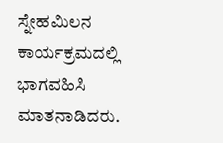ಸ್ನೇಹಮಿಲನ ಕಾರ್ಯಕ್ರಮದಲ್ಲಿ ಭಾಗವಹಿಸಿ ಮಾತನಾಡಿದರು.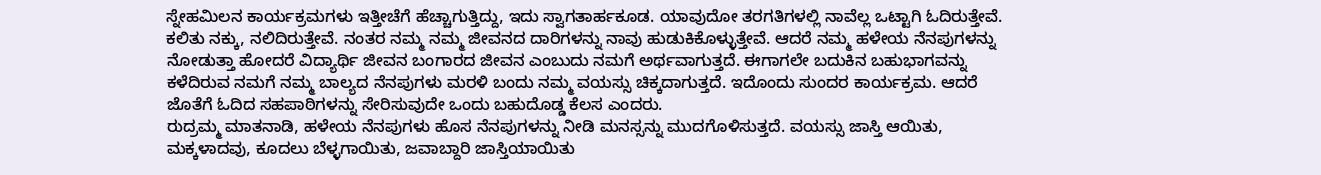ಸ್ನೇಹಮಿಲನ ಕಾರ್ಯಕ್ರಮಗಳು ಇತ್ತೀಚೆಗೆ ಹೆಚ್ಚಾಗುತ್ತಿದ್ದು, ಇದು ಸ್ವಾಗತಾರ್ಹಕೂಡ. ಯಾವುದೋ ತರಗತಿಗಳಲ್ಲಿ ನಾವೆಲ್ಲ ಒಟ್ಟಾಗಿ ಓದಿರುತ್ತೇವೆ. ಕಲಿತು ನಕ್ಕು, ನಲಿದಿರುತ್ತೇವೆ. ನಂತರ ನಮ್ಮ ನಮ್ಮ ಜೀವನದ ದಾರಿಗಳನ್ನು ನಾವು ಹುಡುಕಿಕೊಳ್ಳುತ್ತೇವೆ. ಆದರೆ ನಮ್ಮ ಹಳೇಯ ನೆನಪುಗಳನ್ನು ನೋಡುತ್ತಾ ಹೋದರೆ ವಿದ್ಯಾರ್ಥಿ ಜೀವನ ಬಂಗಾರದ ಜೀವನ ಎಂಬುದು ನಮಗೆ ಅರ್ಥವಾಗುತ್ತದೆ. ಈಗಾಗಲೇ ಬದುಕಿನ ಬಹುಭಾಗವನ್ನು ಕಳೆದಿರುವ ನಮಗೆ ನಮ್ಮ ಬಾಲ್ಯದ ನೆನಪುಗಳು ಮರಳಿ ಬಂದು ನಮ್ಮ ವಯಸ್ಸು ಚಿಕ್ಕದಾಗುತ್ತದೆ. ಇದೊಂದು ಸುಂದರ ಕಾರ್ಯಕ್ರಮ. ಆದರೆ ಜೊತೆಗೆ ಓದಿದ ಸಹಪಾಠಿಗಳನ್ನು ಸೇರಿಸುವುದೇ ಒಂದು ಬಹುದೊಡ್ಡ ಕೆಲಸ ಎಂದರು.
ರುದ್ರಮ್ಮ ಮಾತನಾಡಿ, ಹಳೇಯ ನೆನಪುಗಳು ಹೊಸ ನೆನಪುಗಳನ್ನು ನೀಡಿ ಮನಸ್ಸನ್ನು ಮುದಗೊಳಿಸುತ್ತದೆ. ವಯಸ್ಸು ಜಾಸ್ತಿ ಆಯಿತು, ಮಕ್ಕಳಾದವು, ಕೂದಲು ಬೆಳ್ಳಗಾಯಿತು, ಜವಾಬ್ದಾರಿ ಜಾಸ್ತಿಯಾಯಿತು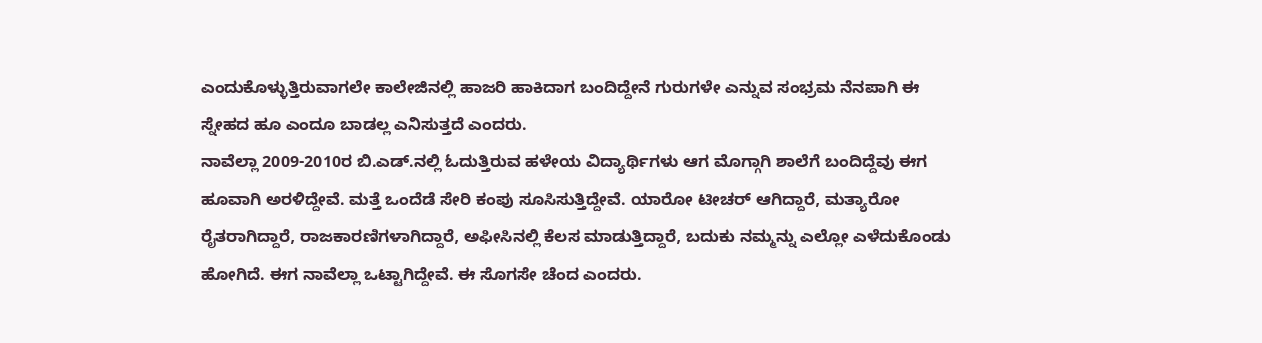ಎಂದುಕೊಳ್ಳುತ್ತಿರುವಾಗಲೇ ಕಾಲೇಜಿನಲ್ಲಿ ಹಾಜರಿ ಹಾಕಿದಾಗ ಬಂದಿದ್ದೇನೆ ಗುರುಗಳೇ ಎನ್ನುವ ಸಂಭ್ರಮ ನೆನಪಾಗಿ ಈ ಸ್ನೇಹದ ಹೂ ಎಂದೂ ಬಾಡಲ್ಲ ಎನಿಸುತ್ತದೆ ಎಂದರು.
ನಾವೆಲ್ಲಾ 2009-2010ರ ಬಿ.ಎಡ್.ನಲ್ಲಿ ಓದುತ್ತಿರುವ ಹಳೇಯ ವಿದ್ಯಾರ್ಥಿಗಳು ಆಗ ಮೊಗ್ಗಾಗಿ ಶಾಲೆಗೆ ಬಂದಿದ್ದೆವು ಈಗ ಹೂವಾಗಿ ಅರಳಿದ್ದೇವೆ. ಮತ್ತೆ ಒಂದೆಡೆ ಸೇರಿ ಕಂಪು ಸೂಸಿಸುತ್ತಿದ್ದೇವೆ. ಯಾರೋ ಟೀಚರ್ ಆಗಿದ್ದಾರೆ, ಮತ್ಯಾರೋ ರೈತರಾಗಿದ್ದಾರೆ, ರಾಜಕಾರಣಿಗಳಾಗಿದ್ದಾರೆ, ಅಫೀಸಿನಲ್ಲಿ ಕೆಲಸ ಮಾಡುತ್ತಿದ್ದಾರೆ, ಬದುಕು ನಮ್ಮನ್ನು ಎಲ್ಲೋ ಎಳೆದುಕೊಂಡು ಹೋಗಿದೆ. ಈಗ ನಾವೆಲ್ಲಾ ಒಟ್ಟಾಗಿದ್ದೇವೆ. ಈ ಸೊಗಸೇ ಚೆಂದ ಎಂದರು.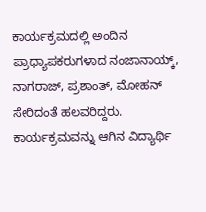ಕಾರ್ಯಕ್ರಮದಲ್ಲಿ ಅಂದಿನ ಪ್ರಾಧ್ಯಾಪಕರುಗಳಾದ ನಂಜಾನಾಯ್ಕ್, ನಾಗರಾಜ್, ಪ್ರಶಾಂತ್, ಮೋಹನ್ ಸೇರಿದಂತೆ ಹಲವರಿದ್ದರು. ಕಾರ್ಯಕ್ರಮವನ್ನು ಆಗಿನ ವಿದ್ಯಾರ್ಥಿ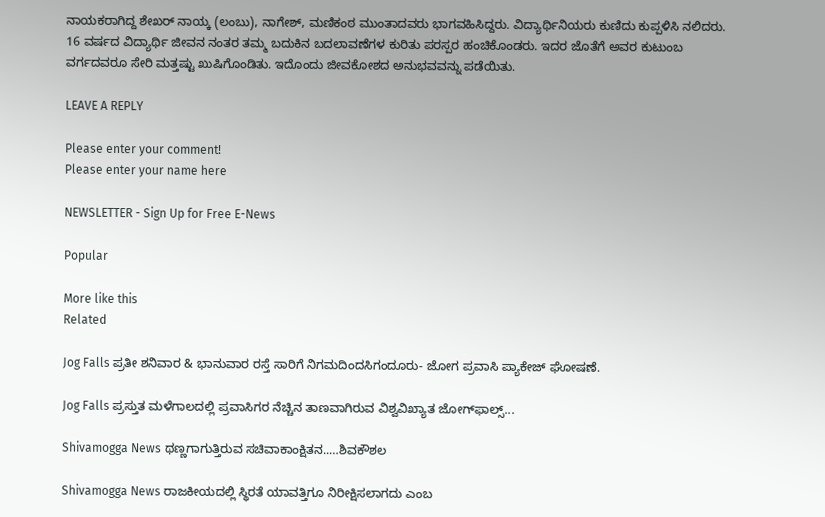ನಾಯಕರಾಗಿದ್ದ ಶೇಖರ್ ನಾಯ್ಕ (ಲಂಬು), ನಾಗೇಶ್, ಮಣಿಕಂಠ ಮುಂತಾದವರು ಭಾಗವಹಿಸಿದ್ದರು. ವಿದ್ಯಾರ್ಥಿನಿಯರು ಕುಣಿದು ಕುಪ್ಪಳಿಸಿ ನಲಿದರು. 16 ವರ್ಷದ ವಿದ್ಯಾರ್ಥಿ ಜೀವನ ನಂತರ ತಮ್ಮ ಬದುಕಿನ ಬದಲಾವಣೆಗಳ ಕುರಿತು ಪರಸ್ಪರ ಹಂಚಿಕೊಂಡರು. ಇದರ ಜೊತೆಗೆ ಅವರ ಕುಟುಂಬ ವರ್ಗದವರೂ ಸೇರಿ ಮತ್ತಷ್ಟು ಖುಷಿಗೊಂಡಿತು. ಇದೊಂದು ಜೀವಕೋಶದ ಅನುಭವವನ್ನು ಪಡೆಯಿತು.

LEAVE A REPLY

Please enter your comment!
Please enter your name here

NEWSLETTER - Sign Up for Free E-News

Popular

More like this
Related

Jog Falls ಪ್ರತೀ ಶನಿವಾರ & ಭಾನುವಾರ ರಸ್ತೆ ಸಾರಿಗೆ ನಿಗಮದಿಂದಸಿಗಂದೂರು- ಜೋಗ ಪ್ರವಾಸಿ ಪ್ಯಾಕೇಜ್ ಘೋಷಣೆ.

Jog Falls ಪ್ರಸ್ತುತ ಮಳೆಗಾಲದಲ್ಲಿ ಪ್ರವಾಸಿಗರ ನೆಚ್ಚಿನ ತಾಣವಾಗಿರುವ ವಿಶ್ವವಿಖ್ಯಾತ ಜೋಗ್‌ಫಾಲ್ಸ್...

Shivamogga News ಥಣ್ಣಗಾಗುತ್ತಿರುವ ಸಚಿವಾಕಾಂಕ್ಷಿತನ..…ಶಿವಕೌಶಲ

Shivamogga News ರಾಜಕೀಯದಲ್ಲಿ ಸ್ಥಿರತೆ ಯಾವತ್ತಿಗೂ ನಿರೀಕ್ಷಿಸಲಾಗದು ಎಂಬ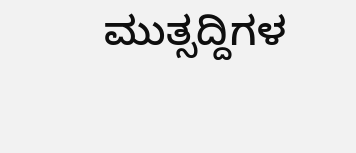ಮುತ್ಸದ್ದಿಗಳ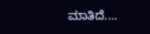ಮಾತಿದೆ....